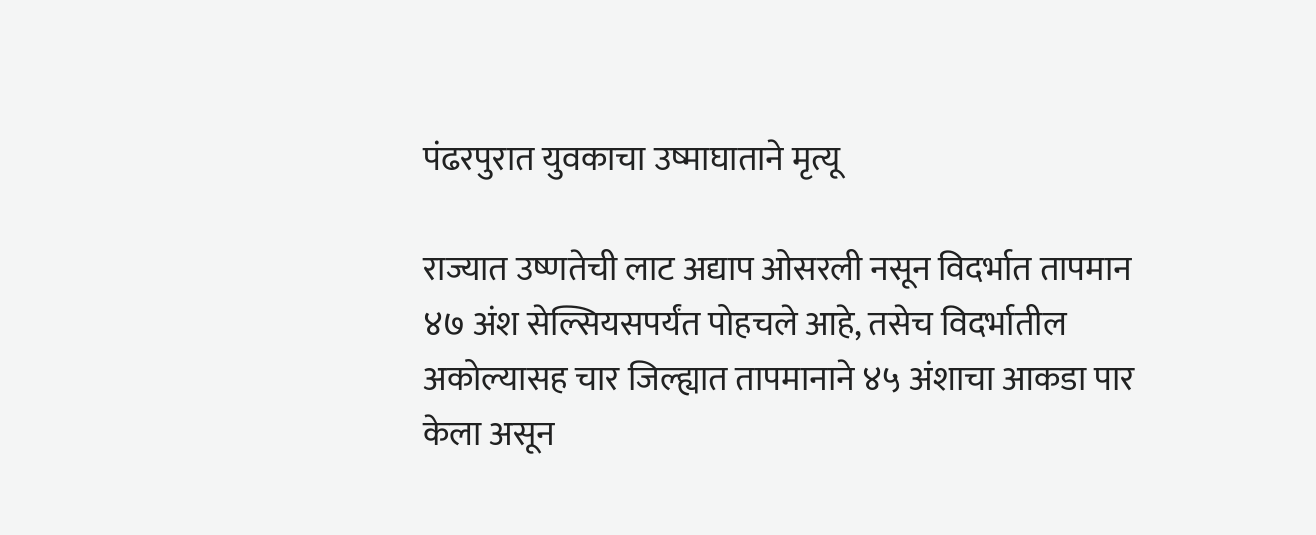पंढरपुरात युवकाचा उष्माघाताने मृत्यू

राज्यात उष्णतेची लाट अद्याप ओसरली नसून विदर्भात तापमान ४७ अंश सेल्सियसपर्यंत पोहचले आहे, तसेच विदर्भातील अकोल्यासह चार जिल्ह्यात तापमानाने ४५ अंशाचा आकडा पार केला असून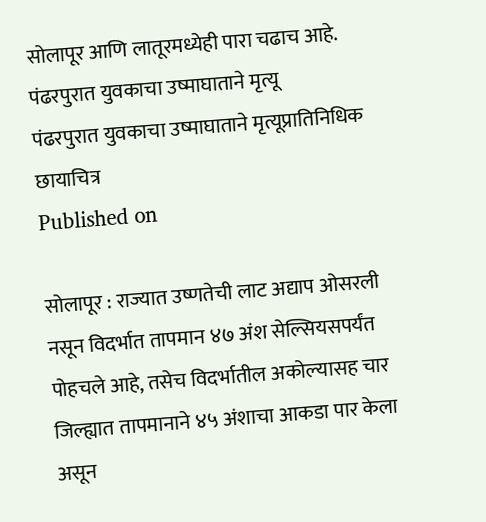सोलापूर आणि लातूरमध्येही पारा चढाच आहे.
पंढरपुरात युवकाचा उष्माघाताने मृत्यू
पंढरपुरात युवकाचा उष्माघाताने मृत्यूप्रातिनिधिक छायाचित्र
Published on

सोलापूर : राज्यात उष्णतेची लाट अद्याप ओसरली नसून विदर्भात तापमान ४७ अंश सेल्सियसपर्यंत पोहचले आहे, तसेच विदर्भातील अकोल्यासह चार जिल्ह्यात तापमानाने ४५ अंशाचा आकडा पार केला असून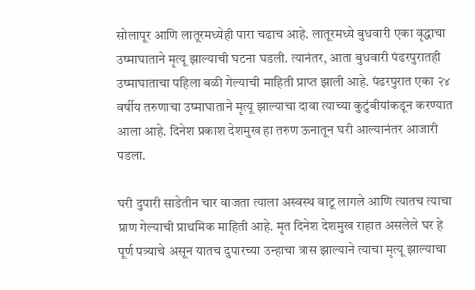सोलापूर आणि लातूरमध्येही पारा चढाच आहे. लातूरमध्ये बुधवारी एका वृद्धाचा उष्माघाताने मृत्यू झाल्याची घटना घडली. त्यानंतर, आता बुधवारी पंढरपुरातही उष्माघाताचा पहिला बळी गेल्याची माहिती प्राप्त झाली आहे. पंढरपुरात एका २४ वर्षीय तरुणाचा उष्माघाताने मृत्यू झाल्याचा दावा त्याच्या कुटुंबीयांकडून करण्यात आला आहे. दिनेश प्रकाश देशमुख हा तरुण ऊनातून घरी आल्यानंतर आजारी पडला.

घरी दुपारी साडेतीन चार वाजता त्याला अस्वस्थ वाटू लागले आणि त्यातच त्याचा प्राण गेल्याची प्राथमिक माहिती आहे. मृत दिनेश देशमुख राहात असलेले घर हे पूर्ण पत्र्याचे असून यातच दुपारच्या उन्हाचा त्रास झाल्याने त्याचा मृत्यू झाल्याचा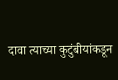दावा त्याच्या कुटुंबीयांकडून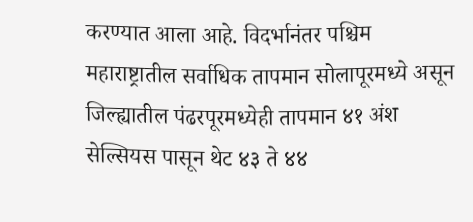करण्यात आला आहे. विदर्भानंतर पश्चिम महाराष्ट्रातील सर्वाधिक तापमान सोलापूरमध्ये असून जिल्ह्यातील पंढरपूरमध्येही तापमान ४१ अंश सेल्सियस पासून थेट ४३ ते ४४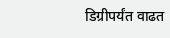डिग्रीपर्यंत वाढत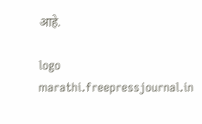आहे.

logo
marathi.freepressjournal.in